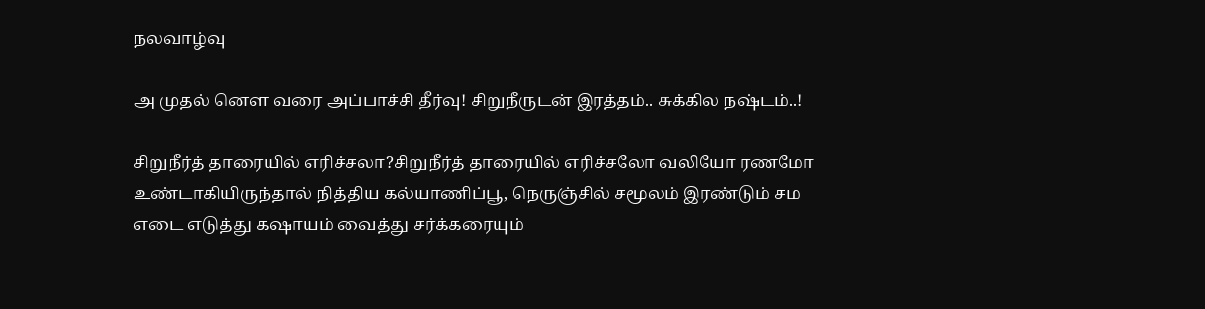நலவாழ்வு

அ முதல் னௌ வரை அப்பாச்சி தீர்வு! சிறுநீருடன் இரத்தம்.. சுக்கில நஷ்டம்..!

சிறுநீர்த் தாரையில் எரிச்சலா?சிறுநீர்த் தாரையில் எரிச்சலோ வலியோ ரணமோ உண்டாகியிருந்தால் நித்திய கல்யாணிப்பூ, நெருஞ்சில் சமூலம் இரண்டும் சம எடை எடுத்து கஷாயம் வைத்து சர்க்கரையும்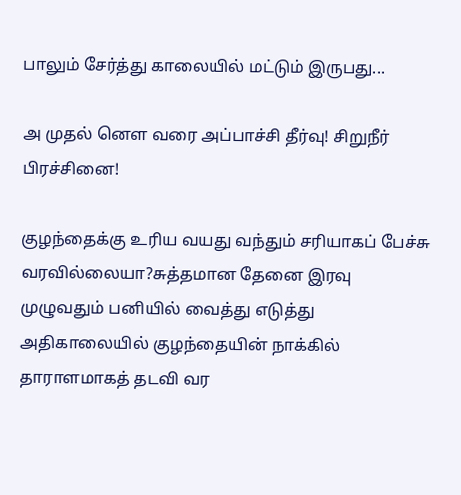பாலும் சேர்த்து காலையில் மட்டும் இருபது...

அ முதல் னௌ வரை அப்பாச்சி தீர்வு! சிறுநீர் பிரச்சினை!

குழந்தைக்கு உரிய வயது வந்தும் சரியாகப் பேச்சு வரவில்லையா?சுத்தமான தேனை இரவு முழுவதும் பனியில் வைத்து எடுத்து அதிகாலையில் குழந்தையின் நாக்கில் தாராளமாகத் தடவி வர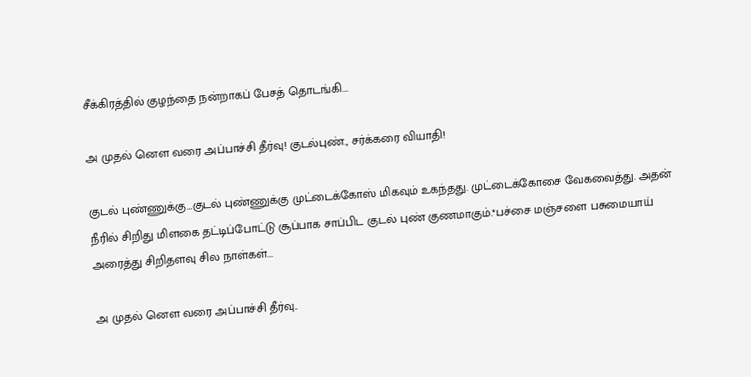சீக்கிரத்தில் குழந்தை நன்றாகப் பேசத் தொடங்கி...

அ முதல் னௌ வரை அப்பாச்சி தீர்வு! குடல்புண்., சர்க்கரை வியாதி!

குடல் புண்ணுக்கு…குடல் புண்ணுக்கு முட்டைக்கோஸ் மிகவும் உகந்தது. முட்டைக்கோசை வேகவைத்து. அதன் நீரில் சிறிது மிளகை தட்டிப்போட்டு சூப்பாக சாப்பிட குடல் புண் குணமாகும்.*பச்சை மஞ்சளை பசுமையாய் அரைத்து சிறிதளவு சில நாள்கள்...

அ முதல் னௌ வரை அப்பாச்சி தீர்வு..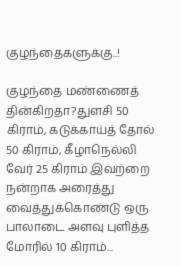குழந்தைகளுக்கு..!

குழந்தை மண்ணைத் தின்கிறதா?துளசி 50 கிராம், கடுக்காய்த் தோல் 50 கிராம், கீழாநெல்லி வேர் 25 கிராம் இவற்றை நன்றாக அரைத்து வைத்துக்கொண்டு ஒரு பாலாடை அளவு புளித்த மோரில் 10 கிராம்...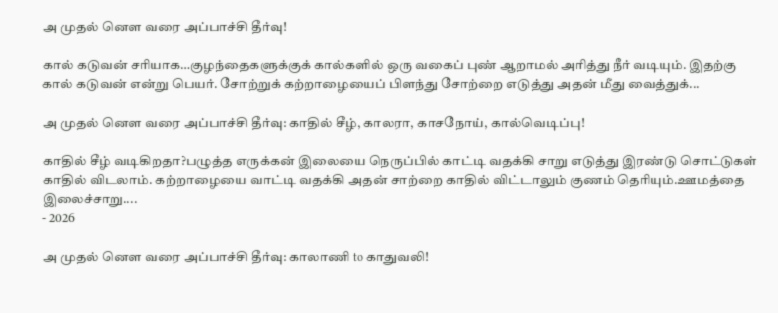அ முதல் னௌ வரை அப்பாச்சி தீர்வு!

கால் கடுவன் சரியாக…குழந்தைகளுக்குக் கால்களில் ஒரு வகைப் புண் ஆறாமல் அரித்து நீர் வடியும். இதற்கு கால் கடுவன் என்று பெயர். சோற்றுக் கற்றாழையைப் பிளந்து சோற்றை எடுத்து அதன் மீது வைத்துக்...

அ முதல் னௌ வரை அப்பாச்சி தீர்வு: காதில் சீழ், காலரா, காசநோய், கால்வெடிப்பு!

காதில் சீழ் வடிகிறதா?பழுத்த எருக்கன் இலையை நெருப்பில் காட்டி வதக்கி சாறு எடுத்து இரண்டு சொட்டுகள் காதில் விடலாம். கற்றாழையை வாட்டி வதக்கி அதன் சாற்றை காதில் விட்டாலும் குணம் தெரியும்.ஊமத்தை இலைச்சாறு....
- 2026

அ முதல் னௌ வரை அப்பாச்சி தீர்வு: காலாணி to காதுவலி!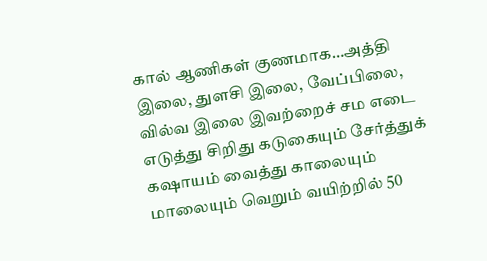கால் ஆணிகள் குணமாக…அத்தி இலை, துளசி இலை, வேப்பிலை, வில்வ இலை இவற்றைச் சம எடை எடுத்து சிறிது கடுகையும் சேர்த்துக் கஷாயம் வைத்து காலையும் மாலையும் வெறும் வயிற்றில் 50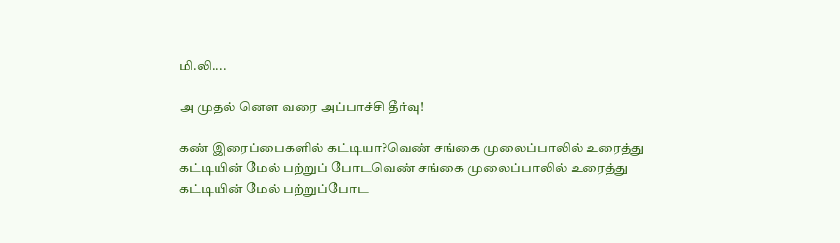மி.லி....

அ முதல் னௌ வரை அப்பாச்சி தீர்வு!

கண் இரைப்பைகளில் கட்டியா?வெண் சங்கை முலைப்பாலில் உரைத்து கட்டியின் மேல் பற்றுப் போடவெண் சங்கை முலைப்பாலில் உரைத்து கட்டியின் மேல் பற்றுப்போட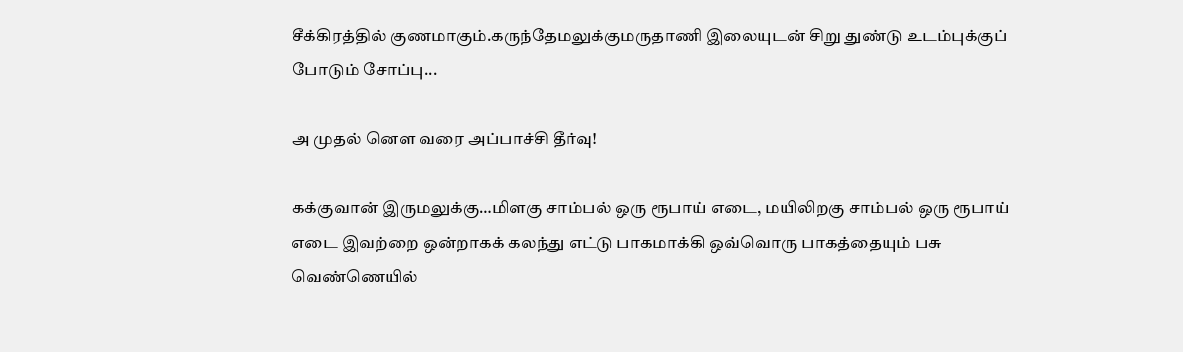சீக்கிரத்தில் குணமாகும்.கருந்தேமலுக்குமருதாணி இலையுடன் சிறு துண்டு உடம்புக்குப் போடும் சோப்பு...

அ முதல் னௌ வரை அப்பாச்சி தீர்வு!

கக்குவான் இருமலுக்கு…மிளகு சாம்பல் ஒரு ரூபாய் எடை, மயிலிறகு சாம்பல் ஒரு ரூபாய் எடை இவற்றை ஒன்றாகக் கலந்து எட்டு பாகமாக்கி ஒவ்வொரு பாகத்தையும் பசு வெண்ணெயில்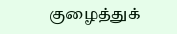குழைத்துக்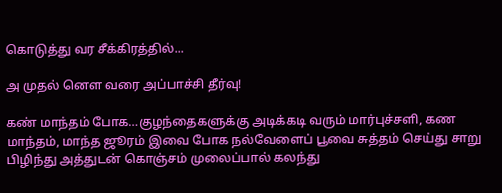கொடுத்து வர சீக்கிரத்தில்...

அ முதல் னௌ வரை அப்பாச்சி தீர்வு!

கண் மாந்தம் போக…குழந்தைகளுக்கு அடிக்கடி வரும் மார்புச்சளி, கண மாந்தம், மாந்த ஜூரம் இவை போக நல்வேளைப் பூவை சுத்தம் செய்து சாறு பிழிந்து அத்துடன் கொஞ்சம் முலைப்பால் கலந்து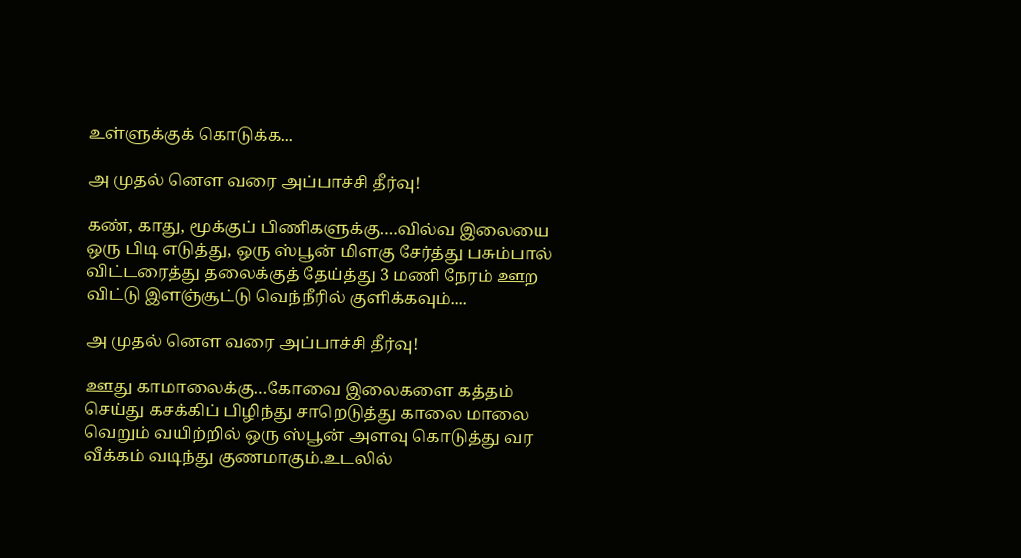உள்ளுக்குக் கொடுக்க...

அ முதல் னௌ வரை அப்பாச்சி தீர்வு!

கண், காது, மூக்குப் பிணிகளுக்கு….வில்வ இலையை ஒரு பிடி எடுத்து, ஒரு ஸ்பூன் மிளகு சேர்த்து பசும்பால் விட்டரைத்து தலைக்குத் தேய்த்து 3 மணி நேரம் ஊற விட்டு இளஞ்சூட்டு வெந்நீரில் குளிக்கவும்....

அ முதல் னௌ வரை அப்பாச்சி தீர்வு!

ஊது காமாலைக்கு…கோவை இலைகளை கத்தம் செய்து கசக்கிப் பிழிந்து சாறெடுத்து காலை மாலை வெறும் வயிற்றில் ஒரு ஸ்பூன் அளவு கொடுத்து வர வீக்கம் வடிந்து குணமாகும்.உடலில்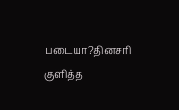படையா?தினசரி குளித்த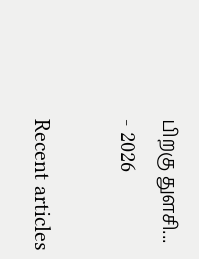பிறகு துளசி...
- 2026

Recent articles